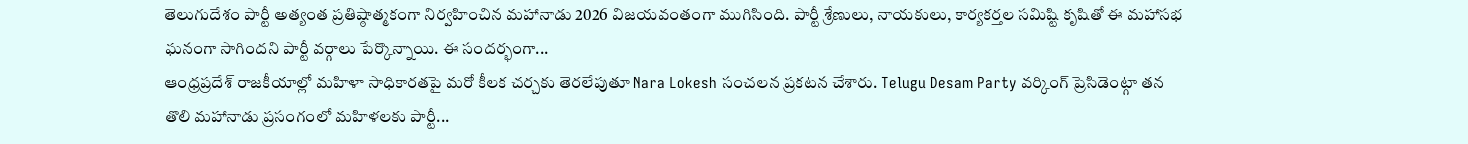తెలుగుదేశం పార్టీ అత్యంత ప్రతిష్ఠాత్మకంగా నిర్వహించిన మహానాడు 2026 విజయవంతంగా ముగిసింది. పార్టీ శ్రేణులు, నాయకులు, కార్యకర్తల సమిష్టి కృషితో ఈ మహాసభ ఘనంగా సాగిందని పార్టీ వర్గాలు పేర్కొన్నాయి. ఈ సందర్భంగా...
ఆంధ్రప్రదేశ్ రాజకీయాల్లో మహిళా సాధికారతపై మరో కీలక చర్చకు తెరలేపుతూ Nara Lokesh సంచలన ప్రకటన చేశారు. Telugu Desam Party వర్కింగ్ ప్రెసిడెంట్గా తన తొలి మహానాడు ప్రసంగంలో మహిళలకు పార్టీ...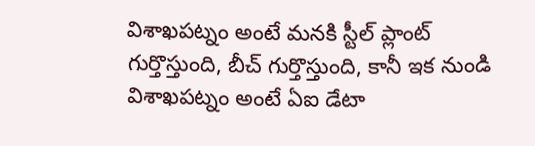విశాఖపట్నం అంటే మనకి స్టీల్ ప్లాంట్ గుర్తొస్తుంది, బీచ్ గుర్తొస్తుంది, కానీ ఇక నుండి విశాఖపట్నం అంటే ఏఐ డేటా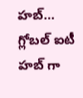హబ్… గ్లోబల్ ఐటీ హబ్ గా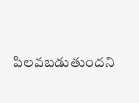పిలవబడుతుందని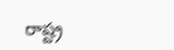రాష్ట్ర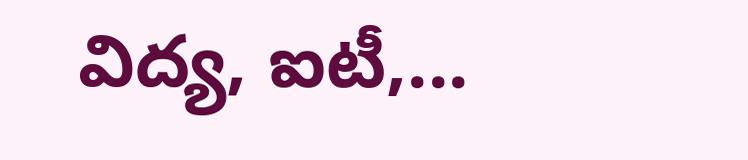విద్య, ఐటీ,...